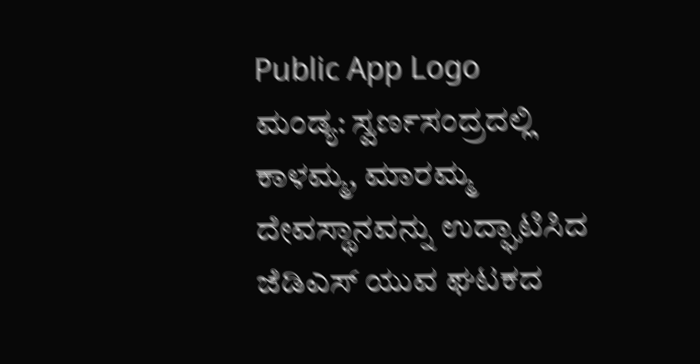Public App Logo
ಮಂಡ್ಯ: ಸ್ವರ್ಣಸಂದ್ರದಲ್ಲಿ ಕಾಳಮ್ಮ, ಮಾರಮ್ಮ ದೇವಸ್ಥಾನವನ್ನು ಉದ್ಘಾಟಿಸಿದ ಜೆಡಿಎಸ್ ಯುವ ಘಟಕದ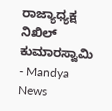ರಾಜ್ಯಾಧ್ಯಕ್ಷ ನಿಖಿಲ್ ಕುಮಾರಸ್ವಾಮಿ - Mandya News